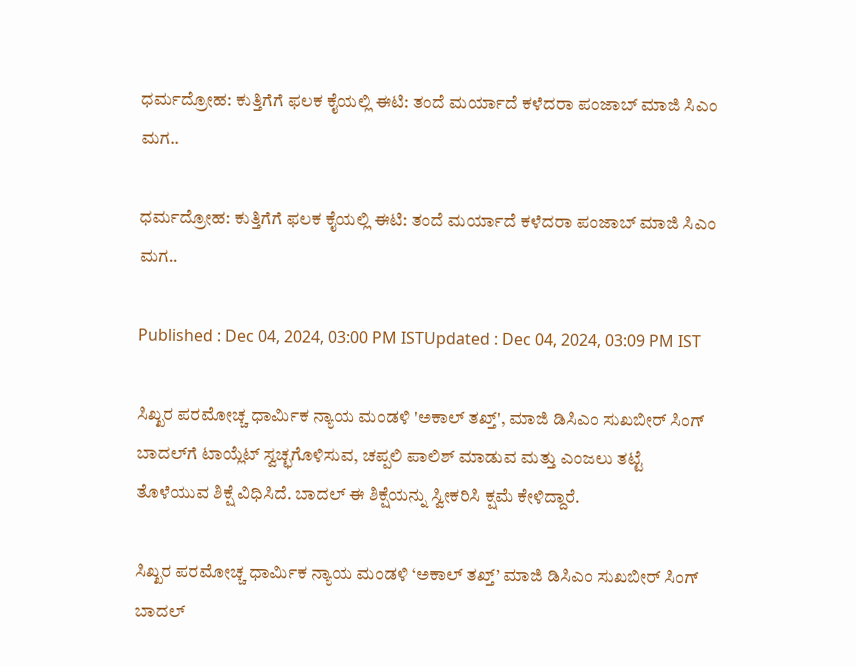ಧರ್ಮದ್ರೋಹ: ಕುತ್ತಿಗೆಗೆ ಫಲಕ ಕೈಯಲ್ಲಿ ಈಟಿ: ತಂದೆ ಮರ್ಯಾದೆ ಕಳೆದರಾ ಪಂಜಾಬ್ ಮಾಜಿ ಸಿಎಂ ಮಗ..

ಧರ್ಮದ್ರೋಹ: ಕುತ್ತಿಗೆಗೆ ಫಲಕ ಕೈಯಲ್ಲಿ ಈಟಿ: ತಂದೆ ಮರ್ಯಾದೆ ಕಳೆದರಾ ಪಂಜಾಬ್ ಮಾಜಿ ಸಿಎಂ ಮಗ..

Published : Dec 04, 2024, 03:00 PM ISTUpdated : Dec 04, 2024, 03:09 PM IST

ಸಿಖ್ಖರ ಪರಮೋಚ್ಚ ಧಾರ್ಮಿಕ ನ್ಯಾಯ ಮಂಡಳಿ 'ಅಕಾಲ್ ತಖ್ತ್', ಮಾಜಿ ಡಿಸಿಎಂ ಸುಖಬೀರ್ ಸಿಂಗ್ ಬಾದಲ್‌ಗೆ ಟಾಯ್ಲೆಟ್ ಸ್ವಚ್ಛಗೊಳಿಸುವ, ಚಪ್ಪಲಿ ಪಾಲಿಶ್ ಮಾಡುವ ಮತ್ತು ಎಂಜಲು ತಟ್ಟೆ ತೊಳೆಯುವ ಶಿಕ್ಷೆ ವಿಧಿಸಿದೆ. ಬಾದಲ್ ಈ ಶಿಕ್ಷೆಯನ್ನು ಸ್ವೀಕರಿಸಿ ಕ್ಷಮೆ ಕೇಳಿದ್ದಾರೆ.

ಸಿಖ್ಖರ ಪರಮೋಚ್ಚ ಧಾರ್ಮಿಕ ನ್ಯಾಯ ಮಂಡಳಿ ‘ಅಕಾಲ್ ತಖ್ತ್’ ಮಾಜಿ ಡಿಸಿಎಂ ಸುಖಬೀರ್ ಸಿಂಗ್ ಬಾದಲ್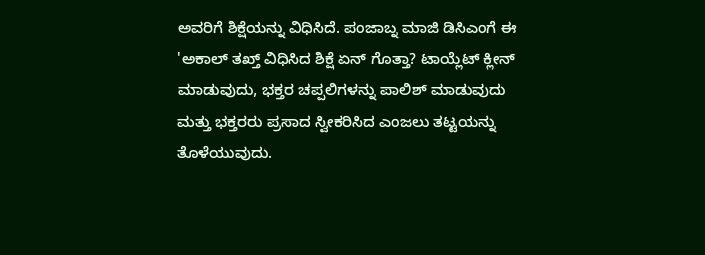ಅವರಿಗೆ ಶಿಕ್ಷೆಯನ್ನು ವಿಧಿಸಿದೆ. ಪಂಜಾಬ್ನ ಮಾಜಿ ಡಿಸಿಎಂಗೆ ಈ 'ಅಕಾಲ್ ತಖ್ತ್ ವಿಧಿಸಿದ ಶಿಕ್ಷೆ ಏನ್ ಗೊತ್ತಾ? ಟಾಯ್ಲೆಟ್ ಕ್ಲೀನ್ ಮಾಡುವುದು, ಭಕ್ತರ ಚಪ್ಪಲಿಗಳನ್ನು ಪಾಲಿಶ್ ಮಾಡುವುದು ಮತ್ತು ಭಕ್ತರರು ಪ್ರಸಾದ ಸ್ವೀಕರಿಸಿದ ಎಂಜಲು ತಟ್ಟಯನ್ನು ತೊಳೆಯುವುದು.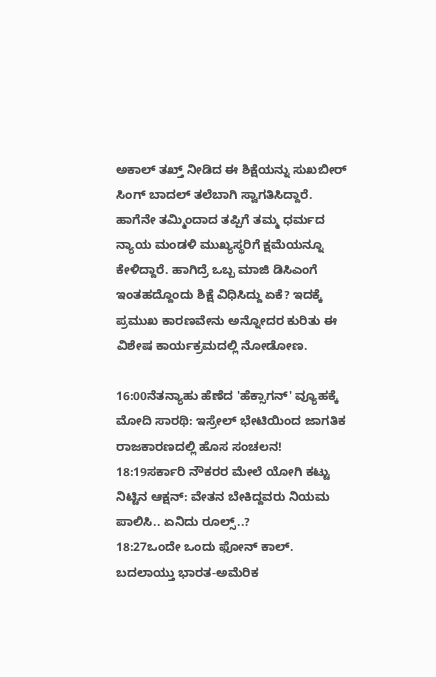ಅಕಾಲ್ ತಖ್ತ್ ನೀಡಿದ ಈ ಶಿಕ್ಷೆಯನ್ನು ಸುಖಬೀರ್ ಸಿಂಗ್ ಬಾದಲ್ ತಲೆಬಾಗಿ ಸ್ವಾಗತಿಸಿದ್ದಾರೆ. ಹಾಗೆನೇ ತಮ್ಮಿಂದಾದ ತಪ್ಪಿಗೆ ತಮ್ಮ ಧರ್ಮದ ನ್ಯಾಯ ಮಂಡಳಿ ಮುಖ್ಯಸ್ಥರಿಗೆ ಕ್ಷಮೆಯನ್ನೂ ಕೇಳಿದ್ದಾರೆ. ಹಾಗಿದ್ರೆ ಒಬ್ಬ ಮಾಜಿ ಡಿಸಿಎಂಗೆ ಇಂತಹದ್ದೊಂದು ಶಿಕ್ಷೆ ವಿಧಿಸಿದ್ದು ಏಕೆ? ಇದಕ್ಕೆ ಪ್ರಮುಖ ಕಾರಣವೇನು ಅನ್ನೋದರ ಕುರಿತು ಈ ವಿಶೇಷ ಕಾರ್ಯಕ್ರಮದಲ್ಲಿ ನೋಡೋಣ.

16:00ನೆತನ್ಯಾಹು ಹೆಣೆದ 'ಹೆಕ್ಸಾಗನ್' ವ್ಯೂಹಕ್ಕೆ ಮೋದಿ ಸಾರಥಿ: ಇಸ್ರೇಲ್ ಭೇಟಿಯಿಂದ ಜಾಗತಿಕ ರಾಜಕಾರಣದಲ್ಲಿ ಹೊಸ ಸಂಚಲನ!
18:19ಸರ್ಕಾರಿ ನೌಕರರ ಮೇಲೆ ಯೋಗಿ ಕಟ್ಟು ನಿಟ್ಟಿನ ಆಕ್ಷನ್: ವೇತನ ಬೇಕಿದ್ದವರು ನಿಯಮ ಪಾಲಿಸಿ.. ಏನಿದು ರೂಲ್ಸ್..?
18:27ಒಂದೇ ಒಂದು ಫೋನ್ ಕಾಲ್. ಬದಲಾಯ್ತು ಭಾರತ-ಅಮೆರಿಕ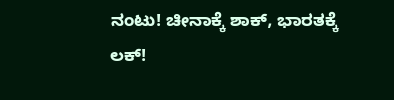ನಂಟು! ಚೀನಾಕ್ಕೆ ಶಾಕ್, ಭಾರತಕ್ಕೆ ಲಕ್!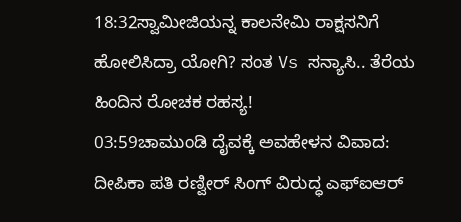18:32ಸ್ವಾಮೀಜಿಯನ್ನ ಕಾಲನೇಮಿ ರಾಕ್ಷಸನಿಗೆ ಹೋಲಿಸಿದ್ರಾ ಯೋಗಿ? ಸಂತ Vs ಸನ್ಯಾಸಿ.. ತೆರೆಯ ಹಿಂದಿನ ರೋಚಕ ರಹಸ್ಯ!
03:59ಚಾಮುಂಡಿ ದೈವಕ್ಕೆ ಅವಹೇಳನ ವಿವಾದ: ದೀಪಿಕಾ ಪತಿ ರಣ್ವೀರ್ ಸಿಂಗ್ ವಿರುದ್ಧ ಎಫ್‌ಐಆರ್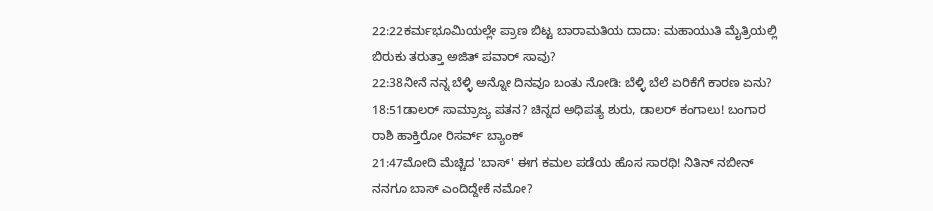22:22ಕರ್ಮಭೂಮಿಯಲ್ಲೇ ಪ್ರಾಣ ಬಿಟ್ಟ ಬಾರಾಮತಿಯ ದಾದಾ: ಮಹಾಯುತಿ ಮೈತ್ರಿಯಲ್ಲಿ ಬಿರುಕು ತರುತ್ತಾ ಅಜಿತ್ ಪವಾರ್ ಸಾವು?
22:38ನೀನೆ ನನ್ನ ಬೆಳ್ಳಿ ಅನ್ನೋ ದಿನವೂ ಬಂತು ನೋಡಿ: ಬೆಳ್ಳಿ ಬೆಲೆ ಏರಿಕೆಗೆ ಕಾರಣ ಏನು?
18:51ಡಾಲರ್ ಸಾಮ್ರಾಜ್ಯ ಪತನ? ಚಿನ್ನದ ಅಧಿಪತ್ಯ ಶುರು, ಡಾಲರ್ ಕಂಗಾಲು! ಬಂಗಾರ ರಾಶಿ ಹಾಕ್ತಿರೋ ರಿಸರ್ವ್ ಬ್ಯಾಂಕ್‌
21:47ಮೋದಿ ಮೆಚ್ಚಿದ 'ಬಾಸ್' ಈಗ ಕಮಲ ಪಡೆಯ ಹೊಸ ಸಾರಥಿ! ನಿತಿನ್ ನಬೀನ್ ನನಗೂ ಬಾಸ್ ಎಂದಿದ್ದೇಕೆ ನಮೋ?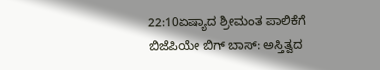22:10ಏಷ್ಯಾದ ಶ್ರೀಮಂತ ಪಾಲಿಕೆಗೆ ಬಿಜೆಪಿಯೇ ಬಿಗ್ ಬಾಸ್: ಅಸ್ತಿತ್ವದ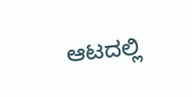ಆಟದಲ್ಲಿ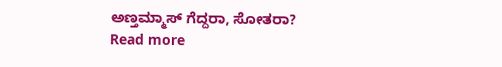ಅಣ್ತಮ್ಮಾಸ್ ಗೆದ್ದರಾ, ಸೋತರಾ?
Read more